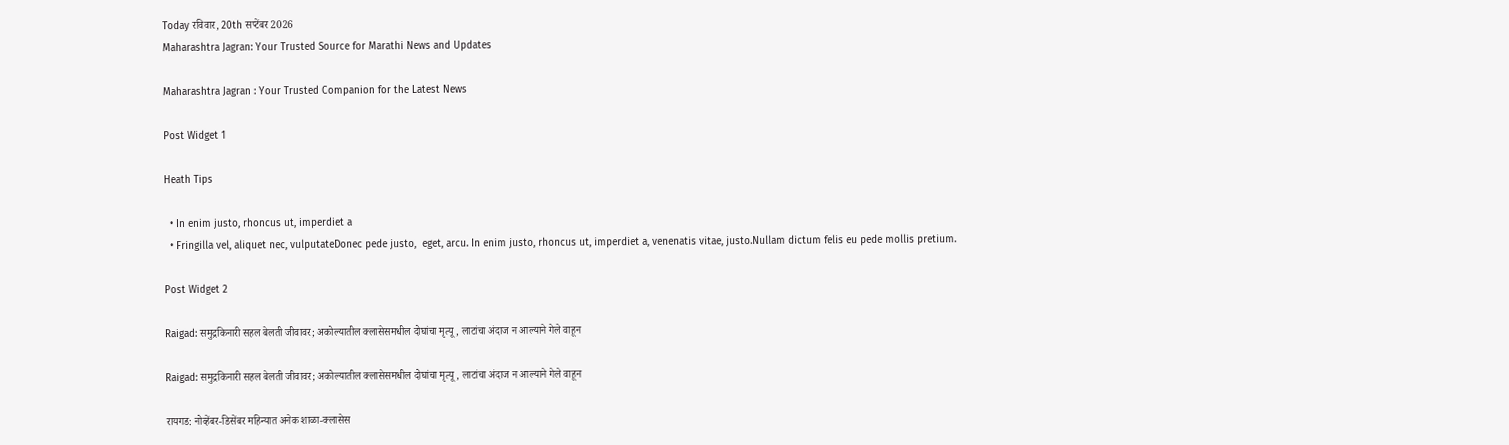Today रविवार, 20th सप्टेंबर 2026
Maharashtra Jagran: Your Trusted Source for Marathi News and Updates

Maharashtra Jagran : Your Trusted Companion for the Latest News

Post Widget 1

Heath Tips

  • In enim justo, rhoncus ut, imperdiet a
  • Fringilla vel, aliquet nec, vulputateDonec pede justo,  eget, arcu. In enim justo, rhoncus ut, imperdiet a, venenatis vitae, justo.Nullam dictum felis eu pede mollis pretium.

Post Widget 2

Raigad: समुद्रकिनारी सहल बेलती जीवावर; अकोल्यातील क्लासेसमधील दोघांचा मृत्यू, लाटांचा अंदाज न आल्याने गेले वाहून

Raigad: समुद्रकिनारी सहल बेलती जीवावर; अकोल्यातील क्लासेसमधील दोघांचा मृत्यू, लाटांचा अंदाज न आल्याने गेले वाहून

रायगड: नोव्हेंबर-डिसेंबर महिन्यात अनेक शाळा-क्लासेस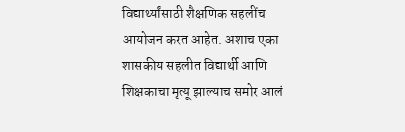विद्यार्थ्यांसाठी शैक्षणिक सहलींच आयोजन करत आहेत. अशाच एका शासकीय सहलीत विद्यार्थी आणि शिक्षकाचा मृत्यू झाल्याच समोर आलं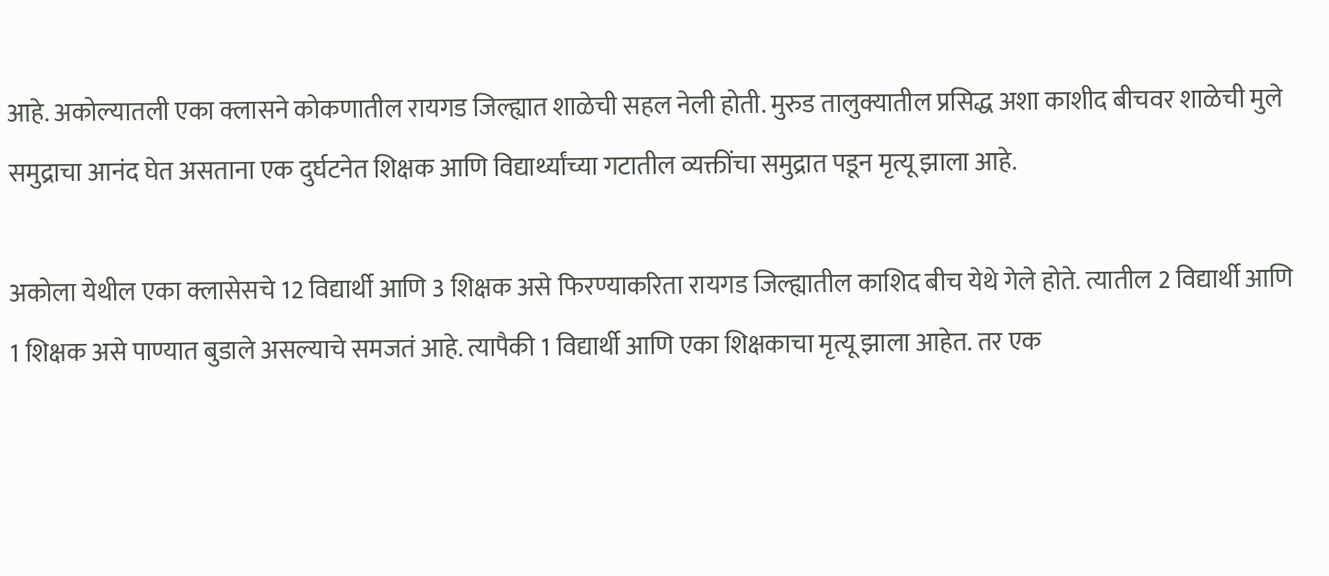आहे. अकोल्यातली एका क्लासने कोकणातील रायगड जिल्ह्यात शाळेची सहल नेली होती. मुरुड तालुक्यातील प्रसिद्ध अशा काशीद बीचवर शाळेची मुले समुद्राचा आनंद घेत असताना एक दुर्घटनेत शिक्षक आणि विद्यार्थ्यांच्या गटातील व्यक्तींचा समुद्रात पडून मृत्यू झाला आहे.

अकोला येथील एका क्लासेसचे 12 विद्यार्थी आणि 3 शिक्षक असे फिरण्याकरिता रायगड जिल्ह्यातील काशिद बीच येथे गेले होते. त्यातील 2 विद्यार्थी आणि 1 शिक्षक असे पाण्यात बुडाले असल्याचे समजतं आहे. त्यापैकी 1 विद्यार्थी आणि एका शिक्षकाचा मृत्यू झाला आहेत. तर एक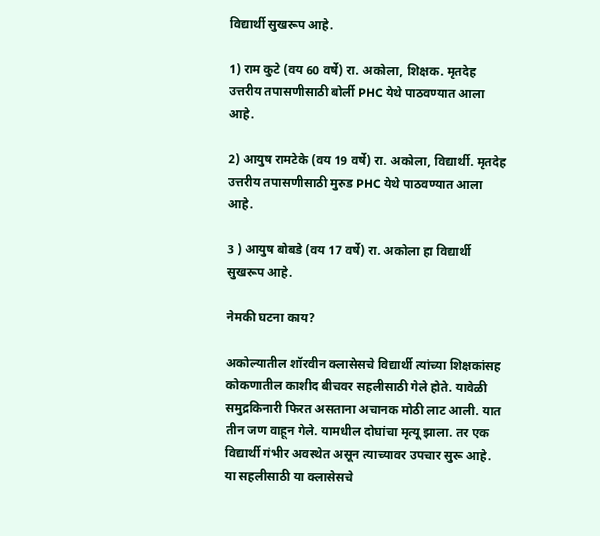विद्यार्थी सुखरूप आहे.

1) राम कुटे (वय 60 वर्षे) रा. अकोला, शिक्षक. मृतदेह उत्तरीय तपासणीसाठी बोर्ली PHC येथे पाठवण्यात आला आहे.

2) आयुष रामटेके (वय 19 वर्षे) रा. अकोला, विद्यार्थी. मृतदेह उत्तरीय तपासणीसाठी मुरुड PHC येथे पाठवण्यात आला आहे.

3 ) आयुष बोबडे (वय 17 वर्षे) रा. अकोला हा विद्यार्थी सुखरूप आहे.

नेमकी घटना काय?

अकोल्यातील शॉरवीन क्लासेसचे विद्यार्थी त्यांच्या शिक्षकांसह कोकणातील काशीद बीचवर सहलीसाठी गेले होते. यावेळी समुद्रकिनारी फिरत असताना अचानक मोठी लाट आली. यात तीन जण वाहून गेले. यामधील दोघांचा मृत्यू झाला. तर एक विद्यार्थी गंभीर अवस्थेत असून त्याच्यावर उपचार सुरू आहे. या सहलीसाठी या क्लासेसचे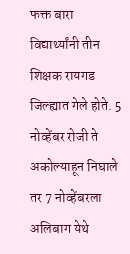फक्त बारा विद्यार्थ्यांनी तीन शिक्षक रायगड जिल्ह्यात गेले होते. 5 नोव्हेंबर रोजी ते अकोल्याहून निघाले तर 7 नोव्हेंबरला अलिबाग येथे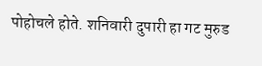पोहोचले होते. शनिवारी दुपारी हा गट मुरुड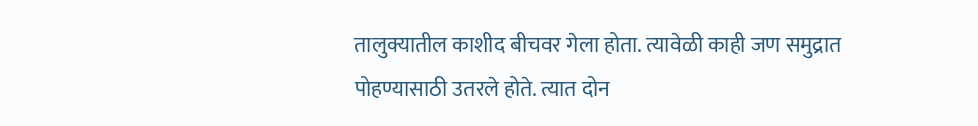तालुक्यातील काशीद बीचवर गेला होता. त्यावेळी काही जण समुद्रात पोहण्यासाठी उतरले होते. त्यात दोन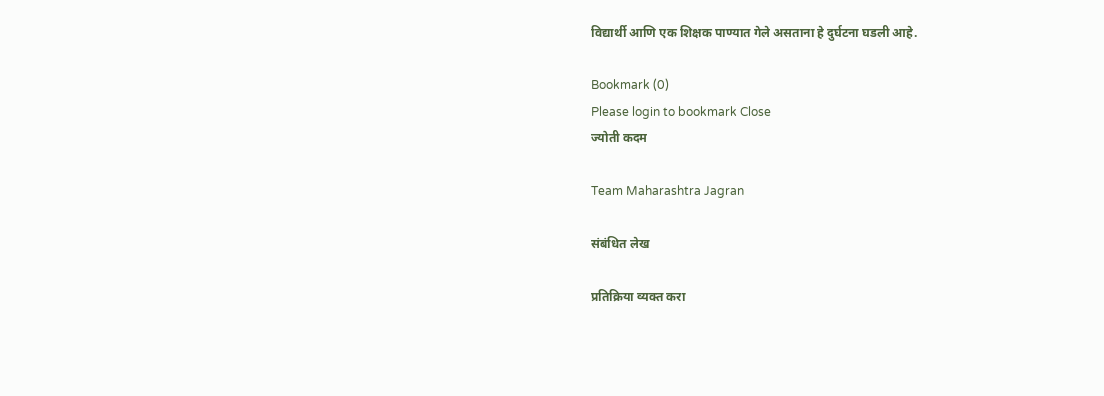विद्यार्थी आणि एक शिक्षक पाण्यात गेले असताना हे दुर्घटना घडली आहे.

Bookmark (0)
Please login to bookmark Close
ज्योती कदम

Team Maharashtra Jagran

संबंधित लेख

प्रतिक्रिया व्यक्त करा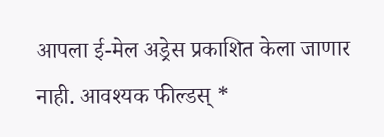आपला ई-मेल अड्रेस प्रकाशित केला जाणार नाही. आवश्यक फील्डस् *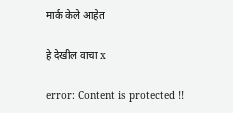मार्क केले आहेत

हे देखील वाचा x

error: Content is protected !!